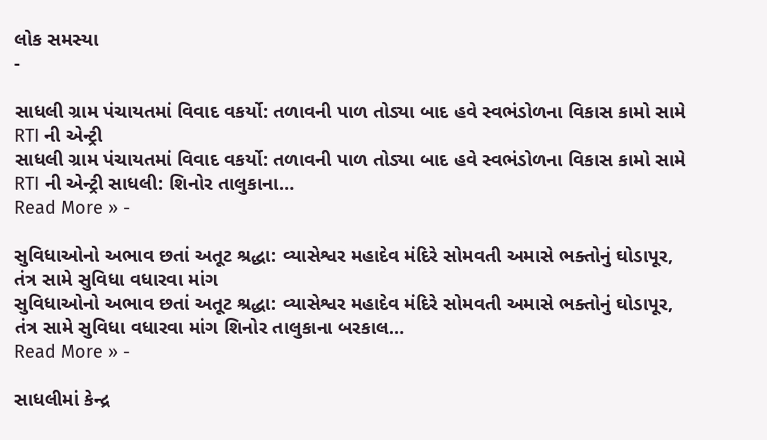લોક સમસ્યા
-

સાધલી ગ્રામ પંચાયતમાં વિવાદ વકર્યો: તળાવની પાળ તોડ્યા બાદ હવે સ્વભંડોળના વિકાસ કામો સામે RTI ની એન્ટ્રી
સાધલી ગ્રામ પંચાયતમાં વિવાદ વકર્યો: તળાવની પાળ તોડ્યા બાદ હવે સ્વભંડોળના વિકાસ કામો સામે RTI ની એન્ટ્રી સાધલી: શિનોર તાલુકાના…
Read More » -

સુવિધાઓનો અભાવ છતાં અતૂટ શ્રદ્ધા: વ્યાસેશ્વર મહાદેવ મંદિરે સોમવતી અમાસે ભક્તોનું ઘોડાપૂર, તંત્ર સામે સુવિધા વધારવા માંગ
સુવિધાઓનો અભાવ છતાં અતૂટ શ્રદ્ધા: વ્યાસેશ્વર મહાદેવ મંદિરે સોમવતી અમાસે ભક્તોનું ઘોડાપૂર, તંત્ર સામે સુવિધા વધારવા માંગ શિનોર તાલુકાના બરકાલ…
Read More » -

સાધલીમાં કેન્દ્ર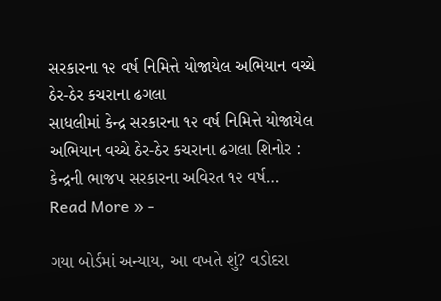સરકારના ૧૨ વર્ષ નિમિત્તે યોજાયેલ અભિયાન વચ્ચે ઠેર-ઠેર કચરાના ઢગલા
સાધલીમાં કેન્દ્ર સરકારના ૧૨ વર્ષ નિમિત્તે યોજાયેલ અભિયાન વચ્ચે ઠેર-ઠેર કચરાના ઢગલા શિનોર : કેન્દ્રની ભાજપ સરકારના અવિરત ૧૨ વર્ષ…
Read More » -

ગયા બોર્ડમાં અન્યાય, આ વખતે શું? વડોદરા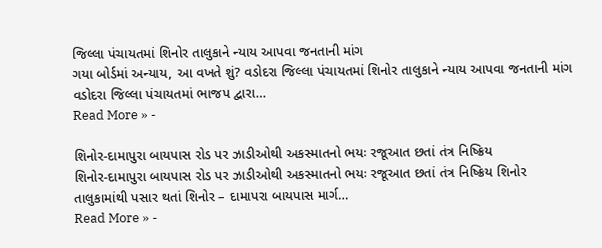જિલ્લા પંચાયતમાં શિનોર તાલુકાને ન્યાય આપવા જનતાની માંગ
ગયા બોર્ડમાં અન્યાય, આ વખતે શું? વડોદરા જિલ્લા પંચાયતમાં શિનોર તાલુકાને ન્યાય આપવા જનતાની માંગ વડોદરા જિલ્લા પંચાયતમાં ભાજપ દ્વારા…
Read More » -

શિનોર-દામાપુરા બાયપાસ રોડ પર ઝાડીઓથી અકસ્માતનો ભયઃ રજૂઆત છતાં તંત્ર નિષ્ક્રિય
શિનોર-દામાપુરા બાયપાસ રોડ પર ઝાડીઓથી અકસ્માતનો ભયઃ રજૂઆત છતાં તંત્ર નિષ્ક્રિય શિનોર તાલુકામાંથી પસાર થતાં શિનોર – દામાપરા બાયપાસ માર્ગ…
Read More » -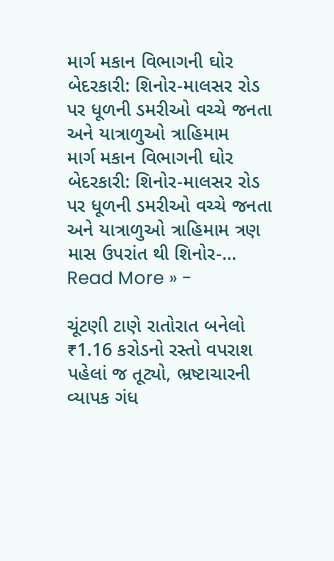માર્ગ મકાન વિભાગની ઘોર બેદરકારી: શિનોર-માલસર રોડ પર ધૂળની ડમરીઓ વચ્ચે જનતા અને યાત્રાળુઓ ત્રાહિમામ
માર્ગ મકાન વિભાગની ઘોર બેદરકારી: શિનોર-માલસર રોડ પર ધૂળની ડમરીઓ વચ્ચે જનતા અને યાત્રાળુઓ ત્રાહિમામ ત્રણ માસ ઉપરાંત થી શિનોર-…
Read More » -

ચૂંટણી ટાણે રાતોરાત બનેલો ₹1.16 કરોડનો રસ્તો વપરાશ પહેલાં જ તૂટ્યો, ભ્રષ્ટાચારની વ્યાપક ગંધ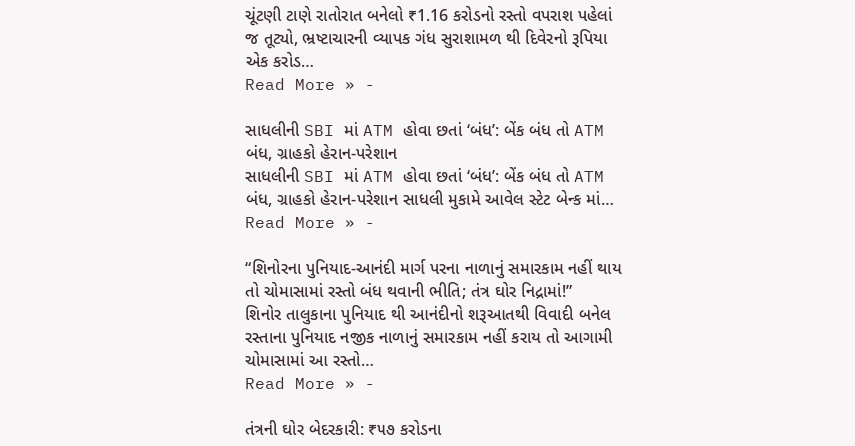ચૂંટણી ટાણે રાતોરાત બનેલો ₹1.16 કરોડનો રસ્તો વપરાશ પહેલાં જ તૂટ્યો, ભ્રષ્ટાચારની વ્યાપક ગંધ સુરાશામળ થી દિવેરનો રૂપિયા એક કરોડ…
Read More » -

સાધલીની SBI માં ATM હોવા છતાં ‘બંધ’: બેંક બંધ તો ATM બંધ, ગ્રાહકો હેરાન-પરેશાન
સાધલીની SBI માં ATM હોવા છતાં ‘બંધ’: બેંક બંધ તો ATM બંધ, ગ્રાહકો હેરાન-પરેશાન સાધલી મુકામે આવેલ સ્ટેટ બેન્ક માં…
Read More » -

“શિનોરના પુનિયાદ-આનંદી માર્ગ પરના નાળાનું સમારકામ નહીં થાય તો ચોમાસામાં રસ્તો બંધ થવાની ભીતિ; તંત્ર ઘોર નિદ્રામાં!”
શિનોર તાલુકાના પુનિયાદ થી આનંદીનો શરૂઆતથી વિવાદી બનેલ રસ્તાના પુનિયાદ નજીક નાળાનું સમારકામ નહીં કરાય તો આગામી ચોમાસામાં આ રસ્તો…
Read More » -

તંત્રની ઘોર બેદરકારી: ₹૫૭ કરોડના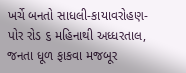ખર્ચે બનતો સાધલી-કાયાવરોહણ-પોર રોડ ૬ મહિનાથી અધ્ધરતાલ, જનતા ધૂળ ફાકવા મજબૂર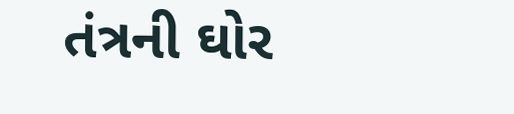તંત્રની ઘોર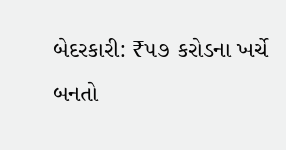બેદરકારી: ₹૫૭ કરોડના ખર્ચે બનતો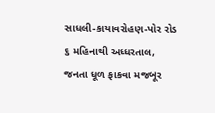સાધલી-કાયાવરોહણ-પોર રોડ ૬ મહિનાથી અધ્ધરતાલ, જનતા ધૂળ ફાકવા મજબૂર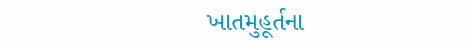ખાતમુહૂર્તના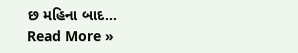છ મહિના બાદ…
Read More »